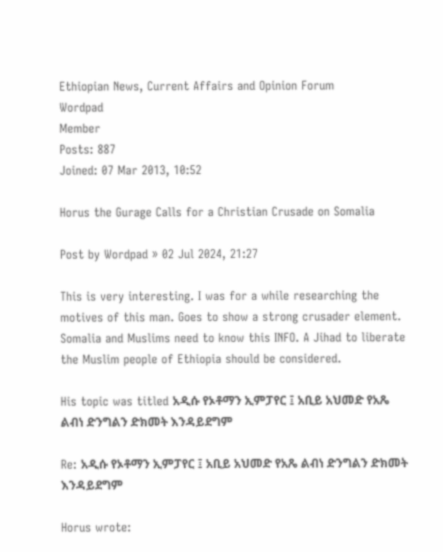Ethiopian News, Current Affairs and Opinion Forum
Wordpad
Member
Posts: 887
Joined: 07 Mar 2013, 10:52

Horus the Gurage Calls for a Christian Crusade on Somalia

Post by Wordpad » 02 Jul 2024, 21:27

This is very interesting. I was for a while researching the motives of this man. Goes to show a strong crusader element. Somalia and Muslims need to know this INFO. A Jihad to liberate the Muslim people of Ethiopia should be considered.

His topic was titled አዲሱ የኦቶማን ኢምፓየር ፤ አቢይ አህመድ የአጼ ልብነ ድንግልን ድክመት እንዳይደግም

Re: አዲሱ የኦቶማን ኢምፓየር ፤ አቢይ አህመድ የአጼ ልብነ ድንግልን ድክመት እንዳይደግም

Horus wrote: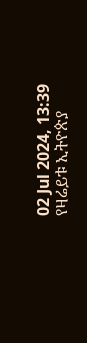02 Jul 2024, 13:39
የዛሬይቱ ኢትዮጵያ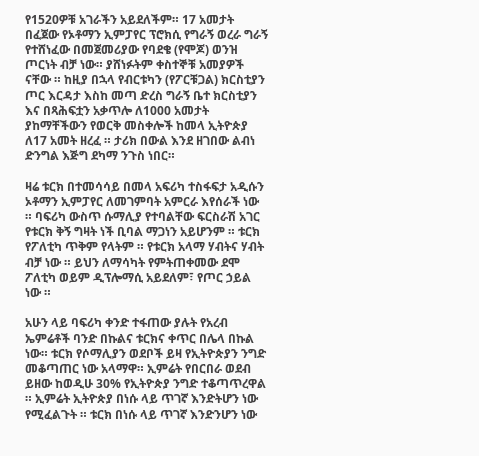የ1520ዎቹ አገራችን አይደለችም። 17 አመታት በፈጀው የኦቶማን ኢምፓየር ፕሮክሲ የግራኝ ወረራ ግራኝ የተሸነፈው በመጀመሪያው የባደቄ (የሞጆ) ወንዝ ጦርነት ብቻ ነው። ያሸነፉትም ቀስተኞቹ አመያዎች ናቸው ። ከዚያ በኋላ የብርቱካን (የፖርቹጋል) ክርስቲያን ጦር እርዳታ እስከ መጣ ድረስ ግራኝ ቤተ ክርስቲያን እና በጻሕፍቷን አቃጥሎ ለ1000 አመታት ያከማቸችውን የወርቅ መስቀሎች ከመላ ኢትዮጵያ ለ17 አመት ዘረፈ ። ታሪክ በውል እንደ ዘገበው ልብነ ድንግል እጅግ ደካማ ንጉስ ነበር።

ዛሬ ቱርክ በተመሳሳይ በመላ አፍሪካ ተስፋፍታ አዲሱን ኦቶማን ኢምፓየር ለመገምባት አምርራ እየሰራች ነው ። ባፍሪካ ውስጥ ሱማሊያ የተባልቸው ፍርስራሽ አገር የቱርክ ቅኝ ግዛት ነች ቢባል ማጋነን አይሆንም ። ቱርክ የፖለቲካ ጥቅም የላትም ። የቱርክ አላማ ሃብትና ሃብት ብቻ ነው ። ይህን ለማሳካት የምትጠቀመው ደሞ ፖለቲካ ወይም ዲፕሎማሲ አይደለም፣ የጦር ኃይል ነው ።

አሁን ላይ ባፍሪካ ቀንድ ተፋጠው ያሉት የአረብ ኤምሬቶች ባንድ በኩልና ቱርክና ቀጥር በሌላ በኩል ነው። ቱርክ የሶማሊያን ወደቦች ይዛ የኢትዮጵያን ንግድ መቆጣጠር ነው አላማዋ። ኢምሬት የበርበራ ወደብ ይዘው ከወዲሁ 30% የኢትዮጵያ ንግድ ተቆጣጥረዋል ። ኢምሬት ኢትዮጵያ በነሱ ላይ ጥገኛ እንድትሆን ነው የሚፈልጉት ። ቱርክ በነሱ ላይ ጥገኛ እንድንሆን ነው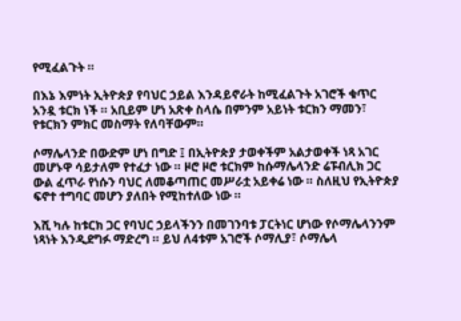የሚፈልጉት ።

በእኔ እምነት ኢትዮጵያ የባህር ኃይል እንዳይኖራት ከሚፈልጉት አገሮች ቁጥር አንዷ ቱርክ ነች ። አቢይም ሆነ አጽቀ ስላሴ በምንም አይነት ቱርክን ማመን፣ የቱርክን ምክር መስማት የለባቸውም።

ሶማሌላንድ በውድም ሆነ በግድ ፤ በኢትዮጵያ ታወቀችም አልታወቀች ነጻ አገር መሆኑዋ ሳይታለም የተፈታ ነው ። ዞሮ ዞሮ ቱርክም ከሱማሌላንድ ሬፑብሊክ ጋር ውል ፈጥራ የነሱን ባህር ለመቆጣጠር መሥራቷ አይቀሬ ነው ። ስለዚህ የኢትዮጵያ ፍኖተ ተግባር መሆን ያለበት የሚከተለው ነው ።

እሺ ካሉ ከቱርክ ጋር የባህር ኃይላችንን በመገንባቱ ፓርትነር ሆነው የሶማሌላንንም ነጻነት እንዲደግፉ ማድረግ ። ይህ ለ4ቱም አገሮች ሶማሊያ፣ ሶማሌላ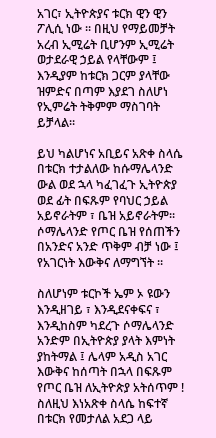አገር፣ ኢትዮጵያና ቱርክ ዊን ዊን ፖሊሲ ነው ። በዚህ የማይመቻት አረብ ኢሚሬት ቢሆንም ኢሚሬት ወታደራዊ ኃይል የላቸውም ፤ እንዲያም ከቱርክ ጋርም ያላቸው ዝምድና በጣም እያደገ ስለሆነ የኢምሬት ትቅምም ማስገባት ይቻላል።

ይህ ካልሆነና አቢይና አጽቀ ስላሴ በቱርክ ተታልለው ከሱማሌላንድ ውል ወደ ኋላ ካፈገፈጉ ኢትዮጵያ ወደ ፊት በፍጹም የባህር ኃይል አይኖራትም ፣ ቤዝ አይኖራትም። ሶማሌላንድ የጦር ቤዝ የሰጠችን በአንድና አንድ ጥቅም ብቻ ነው ፤ የአገርነት እውቅና ለማግኘት ።

ስለሆነም ቱርኮች ኤም ኦ ዩውን እንዲዘገይ ፣ እንዲደናቀፍና ፣ እንዲከስም ካደረጉ ሶማሌላንድ አንድም በኢትዮጵያ ያላት እምነት ያከትማል ፤ ሌላም አዲስ አገር እውቅና ከሰጣት በኋላ በፍጹም የጦር ቤዝ ለኢትዮጵያ አትሰጥም ! ስለዚህ እነአጽቀ ስላሴ ከፍተኛ በቱርክ የመታለል አደጋ ላይ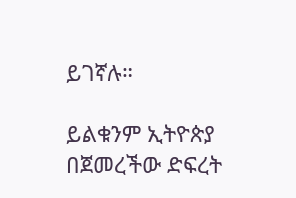ይገኛሉ።

ይልቁንም ኢትዮጵያ በጀመረችው ድፍረት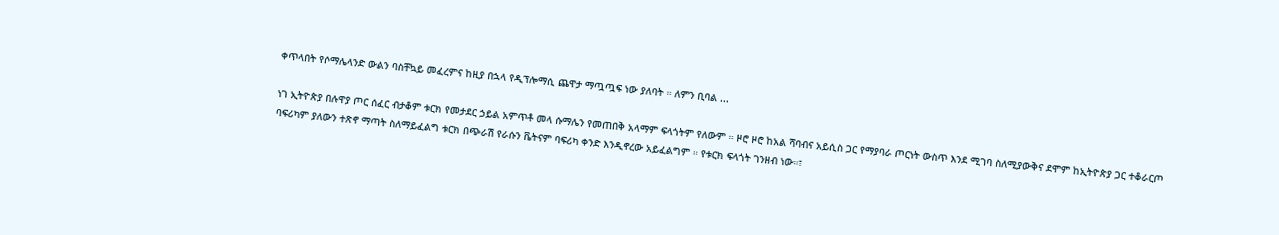ቀጥላበት የሶማሌላንድ ውልን ባስቸኳይ መፈረምና ከዚያ በኋላ የዲፕሎማሲ ጨዋታ ማጧጧፍ ነው ያለባት ። ለምን ቢባል ...

ነገ ኢትዮጵያ በሉዋያ ጦር ሰፈር ብታቆም ቱርክ የመታደር ኃይል አምጥቶ መላ ሱማሌን የመጠበቅ አላማም ፍላጎትም የለውም ። ዞሮ ዞሮ ከአል ሻባብና አይሲስ ጋር የማያባራ ጦርነት ውስጥ እንደ ሚገባ ስለሚያውቅና ደሞም ከኢትዮጵያ ጋር ተቆራርጦ ባፍሪካም ያለውን ተጽኖ ማጣት ስለማይፈልግ ቱርክ በጭራሽ የራሱን ቬትናም ባፍሪካ ቀንድ እንዲኖረው አይፈልግም ። የቱርክ ፍላጎት ገንዘብ ነው።፣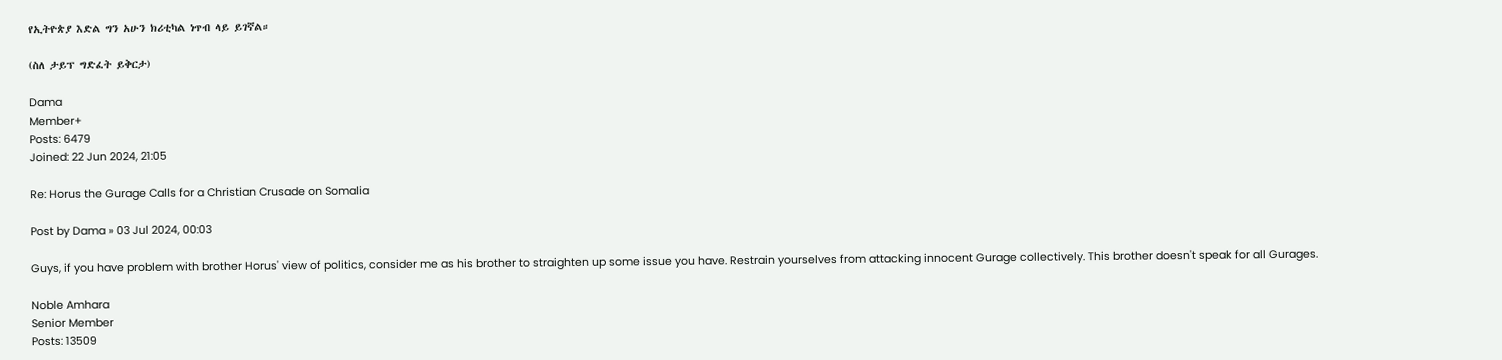የኢትዮጵያ እድል ግን አሁን ክሪቲካል ነጥብ ላይ ይገኛል።

(ስለ ታይፕ ግድፈት ይቅርታ)

Dama
Member+
Posts: 6479
Joined: 22 Jun 2024, 21:05

Re: Horus the Gurage Calls for a Christian Crusade on Somalia

Post by Dama » 03 Jul 2024, 00:03

Guys, if you have problem with brother Horus' view of politics, consider me as his brother to straighten up some issue you have. Restrain yourselves from attacking innocent Gurage collectively. This brother doesn't speak for all Gurages.

Noble Amhara
Senior Member
Posts: 13509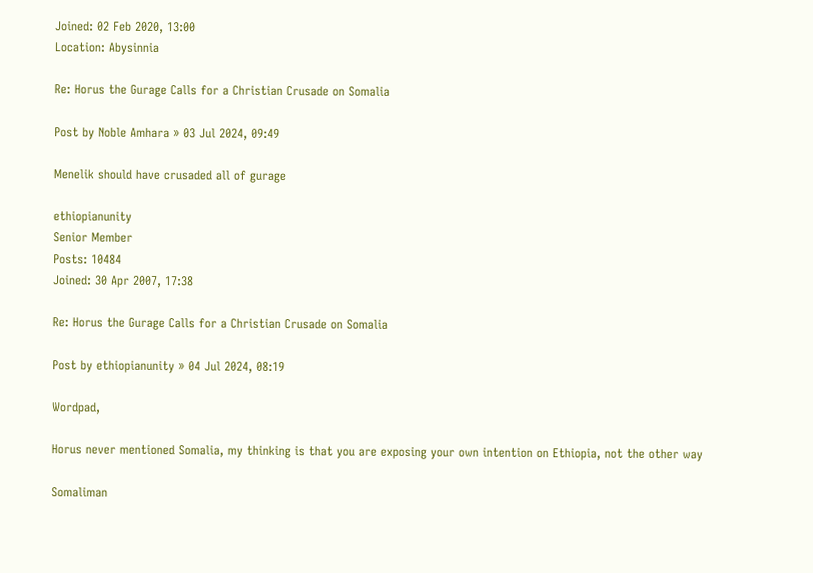Joined: 02 Feb 2020, 13:00
Location: Abysinnia

Re: Horus the Gurage Calls for a Christian Crusade on Somalia

Post by Noble Amhara » 03 Jul 2024, 09:49

Menelik should have crusaded all of gurage

ethiopianunity
Senior Member
Posts: 10484
Joined: 30 Apr 2007, 17:38

Re: Horus the Gurage Calls for a Christian Crusade on Somalia

Post by ethiopianunity » 04 Jul 2024, 08:19

Wordpad,

Horus never mentioned Somalia, my thinking is that you are exposing your own intention on Ethiopia, not the other way

Somaliman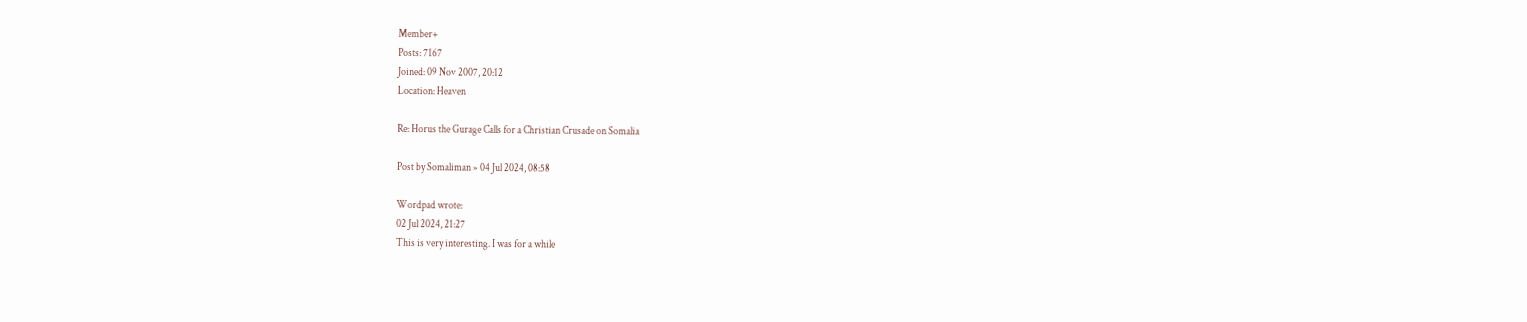Member+
Posts: 7167
Joined: 09 Nov 2007, 20:12
Location: Heaven

Re: Horus the Gurage Calls for a Christian Crusade on Somalia

Post by Somaliman » 04 Jul 2024, 08:58

Wordpad wrote:
02 Jul 2024, 21:27
This is very interesting. I was for a while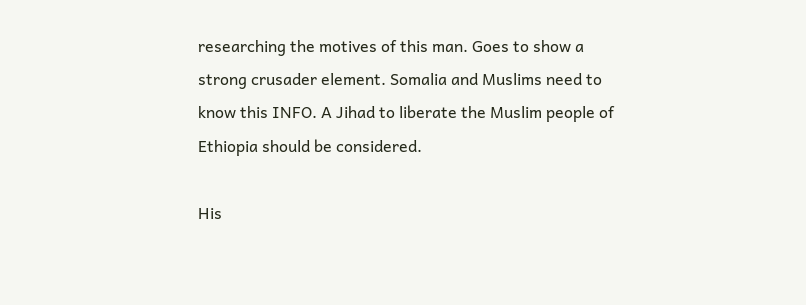researching the motives of this man. Goes to show a strong crusader element. Somalia and Muslims need to know this INFO. A Jihad to liberate the Muslim people of Ethiopia should be considered.

His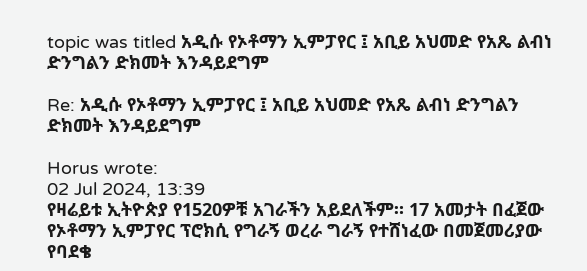topic was titled አዲሱ የኦቶማን ኢምፓየር ፤ አቢይ አህመድ የአጼ ልብነ ድንግልን ድክመት እንዳይደግም

Re: አዲሱ የኦቶማን ኢምፓየር ፤ አቢይ አህመድ የአጼ ልብነ ድንግልን ድክመት እንዳይደግም

Horus wrote:
02 Jul 2024, 13:39
የዛሬይቱ ኢትዮጵያ የ1520ዎቹ አገራችን አይደለችም። 17 አመታት በፈጀው የኦቶማን ኢምፓየር ፕሮክሲ የግራኝ ወረራ ግራኝ የተሸነፈው በመጀመሪያው የባደቄ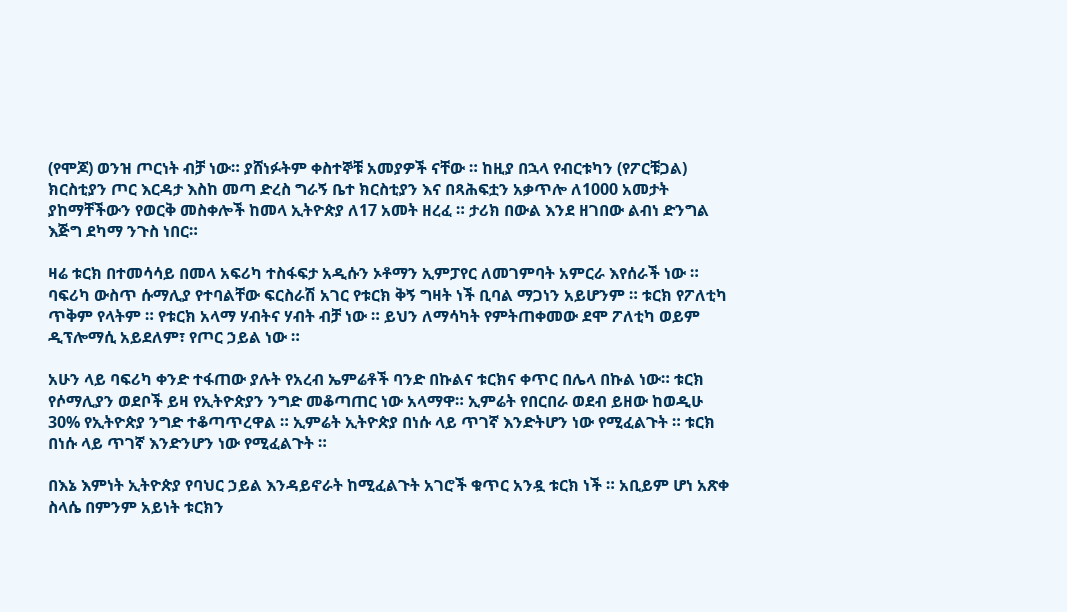(የሞጆ) ወንዝ ጦርነት ብቻ ነው። ያሸነፉትም ቀስተኞቹ አመያዎች ናቸው ። ከዚያ በኋላ የብርቱካን (የፖርቹጋል) ክርስቲያን ጦር እርዳታ እስከ መጣ ድረስ ግራኝ ቤተ ክርስቲያን እና በጻሕፍቷን አቃጥሎ ለ1000 አመታት ያከማቸችውን የወርቅ መስቀሎች ከመላ ኢትዮጵያ ለ17 አመት ዘረፈ ። ታሪክ በውል እንደ ዘገበው ልብነ ድንግል እጅግ ደካማ ንጉስ ነበር።

ዛሬ ቱርክ በተመሳሳይ በመላ አፍሪካ ተስፋፍታ አዲሱን ኦቶማን ኢምፓየር ለመገምባት አምርራ እየሰራች ነው ። ባፍሪካ ውስጥ ሱማሊያ የተባልቸው ፍርስራሽ አገር የቱርክ ቅኝ ግዛት ነች ቢባል ማጋነን አይሆንም ። ቱርክ የፖለቲካ ጥቅም የላትም ። የቱርክ አላማ ሃብትና ሃብት ብቻ ነው ። ይህን ለማሳካት የምትጠቀመው ደሞ ፖለቲካ ወይም ዲፕሎማሲ አይደለም፣ የጦር ኃይል ነው ።

አሁን ላይ ባፍሪካ ቀንድ ተፋጠው ያሉት የአረብ ኤምሬቶች ባንድ በኩልና ቱርክና ቀጥር በሌላ በኩል ነው። ቱርክ የሶማሊያን ወደቦች ይዛ የኢትዮጵያን ንግድ መቆጣጠር ነው አላማዋ። ኢምሬት የበርበራ ወደብ ይዘው ከወዲሁ 30% የኢትዮጵያ ንግድ ተቆጣጥረዋል ። ኢምሬት ኢትዮጵያ በነሱ ላይ ጥገኛ እንድትሆን ነው የሚፈልጉት ። ቱርክ በነሱ ላይ ጥገኛ እንድንሆን ነው የሚፈልጉት ።

በእኔ እምነት ኢትዮጵያ የባህር ኃይል እንዳይኖራት ከሚፈልጉት አገሮች ቁጥር አንዷ ቱርክ ነች ። አቢይም ሆነ አጽቀ ስላሴ በምንም አይነት ቱርክን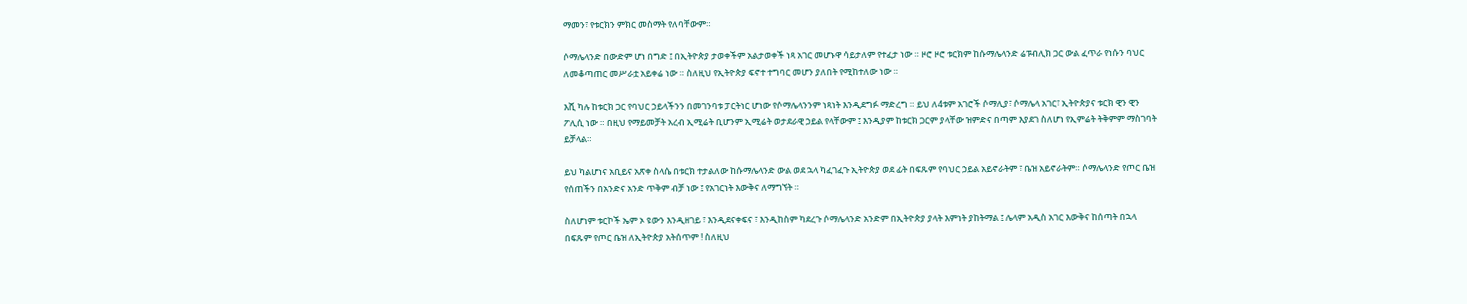ማመን፣ የቱርክን ምክር መስማት የለባቸውም።

ሶማሌላንድ በውድም ሆነ በግድ ፤ በኢትዮጵያ ታወቀችም አልታወቀች ነጻ አገር መሆኑዋ ሳይታለም የተፈታ ነው ። ዞሮ ዞሮ ቱርክም ከሱማሌላንድ ሬፑብሊክ ጋር ውል ፈጥራ የነሱን ባህር ለመቆጣጠር መሥራቷ አይቀሬ ነው ። ስለዚህ የኢትዮጵያ ፍኖተ ተግባር መሆን ያለበት የሚከተለው ነው ።

እሺ ካሉ ከቱርክ ጋር የባህር ኃይላችንን በመገንባቱ ፓርትነር ሆነው የሶማሌላንንም ነጻነት እንዲደግፉ ማድረግ ። ይህ ለ4ቱም አገሮች ሶማሊያ፣ ሶማሌላ አገር፣ ኢትዮጵያና ቱርክ ዊን ዊን ፖሊሲ ነው ። በዚህ የማይመቻት አረብ ኢሚሬት ቢሆንም ኢሚሬት ወታደራዊ ኃይል የላቸውም ፤ እንዲያም ከቱርክ ጋርም ያላቸው ዝምድና በጣም እያደገ ስለሆነ የኢምሬት ትቅምም ማስገባት ይቻላል።

ይህ ካልሆነና አቢይና አጽቀ ስላሴ በቱርክ ተታልለው ከሱማሌላንድ ውል ወደ ኋላ ካፈገፈጉ ኢትዮጵያ ወደ ፊት በፍጹም የባህር ኃይል አይኖራትም ፣ ቤዝ አይኖራትም። ሶማሌላንድ የጦር ቤዝ የሰጠችን በአንድና አንድ ጥቅም ብቻ ነው ፤ የአገርነት እውቅና ለማግኘት ።

ስለሆነም ቱርኮች ኤም ኦ ዩውን እንዲዘገይ ፣ እንዲደናቀፍና ፣ እንዲከስም ካደረጉ ሶማሌላንድ አንድም በኢትዮጵያ ያላት እምነት ያከትማል ፤ ሌላም አዲስ አገር እውቅና ከሰጣት በኋላ በፍጹም የጦር ቤዝ ለኢትዮጵያ አትሰጥም ! ስለዚህ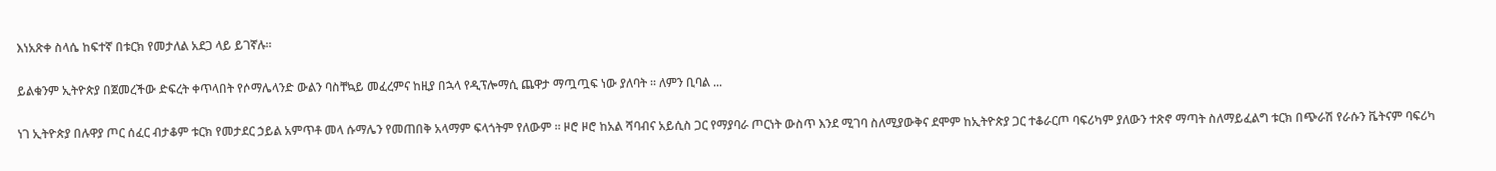እነአጽቀ ስላሴ ከፍተኛ በቱርክ የመታለል አደጋ ላይ ይገኛሉ።

ይልቁንም ኢትዮጵያ በጀመረችው ድፍረት ቀጥላበት የሶማሌላንድ ውልን ባስቸኳይ መፈረምና ከዚያ በኋላ የዲፕሎማሲ ጨዋታ ማጧጧፍ ነው ያለባት ። ለምን ቢባል ...

ነገ ኢትዮጵያ በሉዋያ ጦር ሰፈር ብታቆም ቱርክ የመታደር ኃይል አምጥቶ መላ ሱማሌን የመጠበቅ አላማም ፍላጎትም የለውም ። ዞሮ ዞሮ ከአል ሻባብና አይሲስ ጋር የማያባራ ጦርነት ውስጥ እንደ ሚገባ ስለሚያውቅና ደሞም ከኢትዮጵያ ጋር ተቆራርጦ ባፍሪካም ያለውን ተጽኖ ማጣት ስለማይፈልግ ቱርክ በጭራሽ የራሱን ቬትናም ባፍሪካ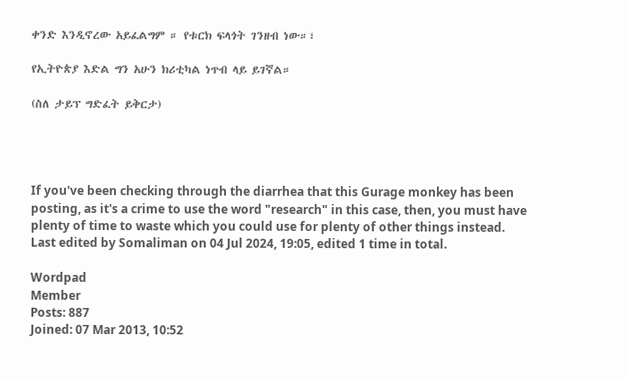ቀንድ እንዲኖረው አይፈልግም ። የቱርክ ፍላጎት ገንዘብ ነው።፣

የኢትዮጵያ እድል ግን አሁን ክሪቲካል ነጥብ ላይ ይገኛል።

(ስለ ታይፕ ግድፈት ይቅርታ)




If you've been checking through the diarrhea that this Gurage monkey has been posting, as it's a crime to use the word "research" in this case, then, you must have plenty of time to waste which you could use for plenty of other things instead.
Last edited by Somaliman on 04 Jul 2024, 19:05, edited 1 time in total.

Wordpad
Member
Posts: 887
Joined: 07 Mar 2013, 10:52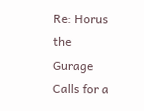Re: Horus the Gurage Calls for a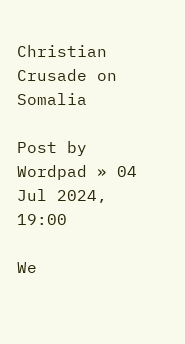Christian Crusade on Somalia

Post by Wordpad » 04 Jul 2024, 19:00

We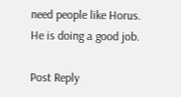need people like Horus. He is doing a good job.

Post Reply